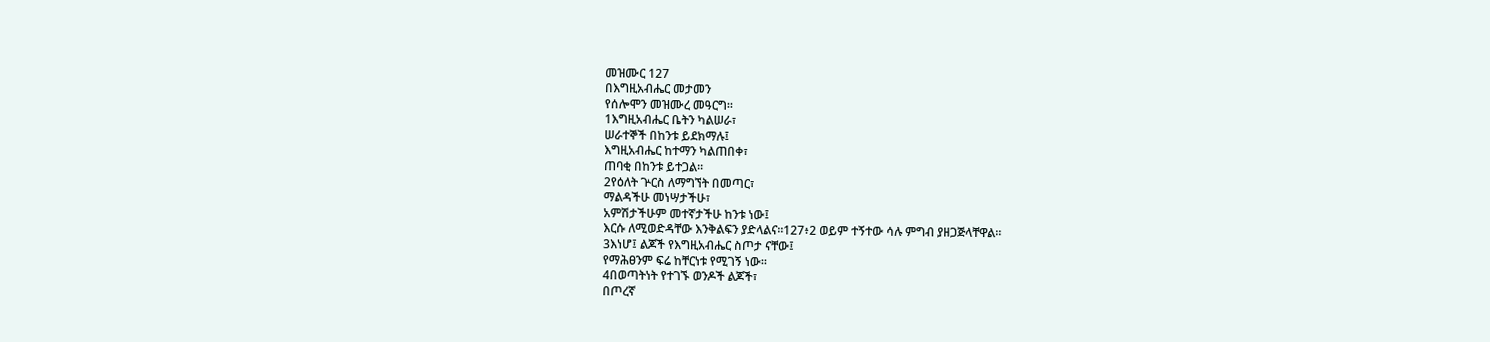መዝሙር 127
በእግዚአብሔር መታመን
የሰሎሞን መዝሙረ መዓርግ።
1እግዚአብሔር ቤትን ካልሠራ፣
ሠራተኞች በከንቱ ይደክማሉ፤
እግዚአብሔር ከተማን ካልጠበቀ፣
ጠባቂ በከንቱ ይተጋል።
2የዕለት ጕርስ ለማግኘት በመጣር፣
ማልዳችሁ መነሣታችሁ፣
አምሽታችሁም መተኛታችሁ ከንቱ ነው፤
እርሱ ለሚወድዳቸው እንቅልፍን ያድላልና።127፥2 ወይም ተኝተው ሳሉ ምግብ ያዘጋጅላቸዋል።
3እነሆ፤ ልጆች የእግዚአብሔር ስጦታ ናቸው፤
የማሕፀንም ፍሬ ከቸርነቱ የሚገኝ ነው።
4በወጣትነት የተገኙ ወንዶች ልጆች፣
በጦረኛ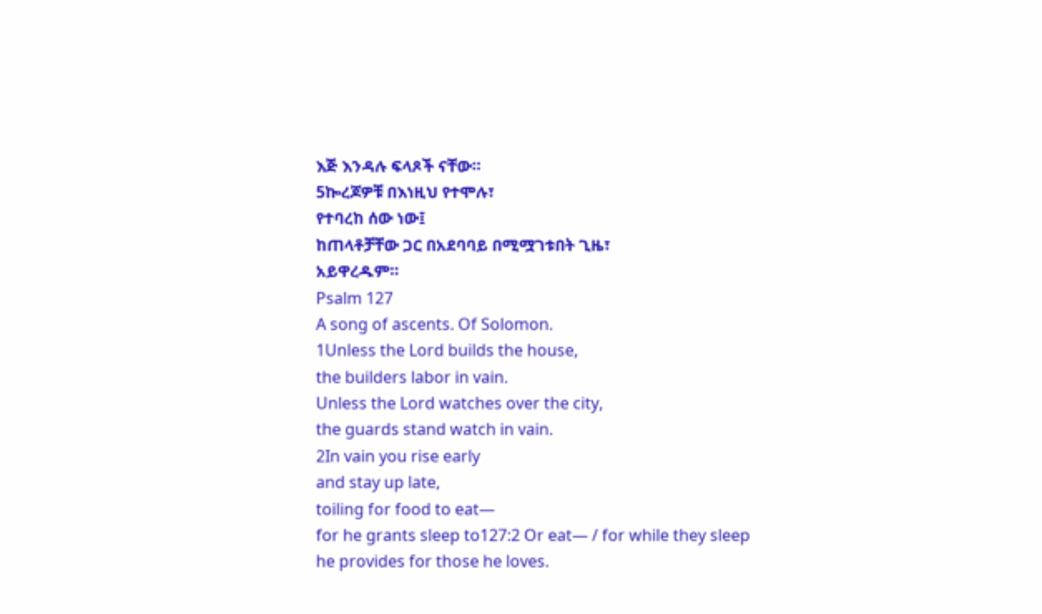እጅ እንዳሉ ፍላጾች ናቸው።
5ኰረጆዎቹ በእነዚህ የተሞሉ፣
የተባረከ ሰው ነው፤
ከጠላቶቻቸው ጋር በአደባባይ በሚሟገቱበት ጊዜ፣
አይዋረዱም።
Psalm 127
A song of ascents. Of Solomon.
1Unless the Lord builds the house,
the builders labor in vain.
Unless the Lord watches over the city,
the guards stand watch in vain.
2In vain you rise early
and stay up late,
toiling for food to eat—
for he grants sleep to127:2 Or eat— / for while they sleep he provides for those he loves.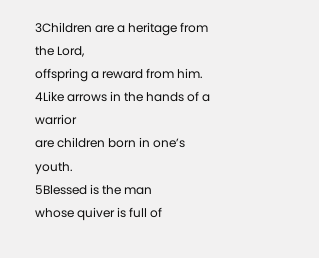3Children are a heritage from the Lord,
offspring a reward from him.
4Like arrows in the hands of a warrior
are children born in one’s youth.
5Blessed is the man
whose quiver is full of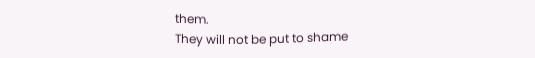them.
They will not be put to shame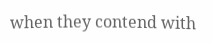when they contend with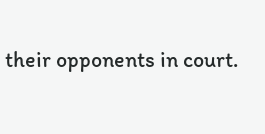their opponents in court.